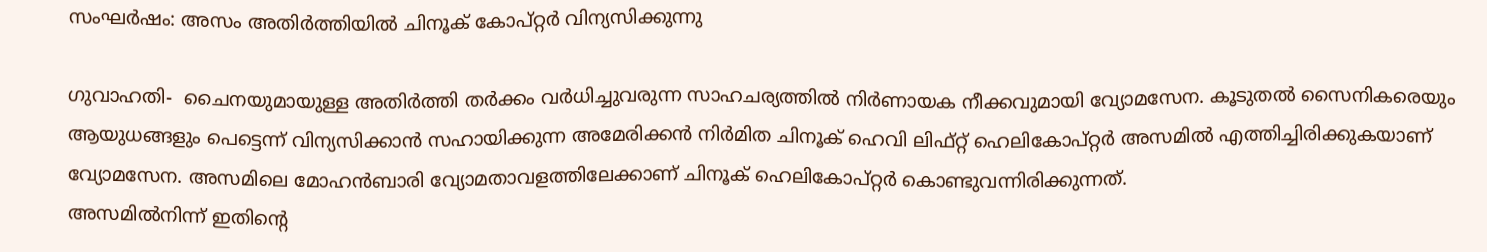സംഘര്‍ഷം: അസം അതിര്‍ത്തിയില്‍ ചിനൂക് കോപ്റ്റര്‍ വിന്യസിക്കുന്നു

ഗുവാഹതി-  ചൈനയുമായുള്ള അതിര്‍ത്തി തര്‍ക്കം വര്‍ധിച്ചുവരുന്ന സാഹചര്യത്തില്‍ നിര്‍ണായക നീക്കവുമായി വ്യോമസേന. കൂടുതല്‍ സൈനികരെയും ആയുധങ്ങളും പെട്ടെന്ന് വിന്യസിക്കാന്‍ സഹായിക്കുന്ന അമേരിക്കന്‍ നിര്‍മിത ചിനൂക് ഹെവി ലിഫ്റ്റ് ഹെലികോപ്റ്റര്‍ അസമില്‍ എത്തിച്ചിരിക്കുകയാണ് വ്യോമസേന. അസമിലെ മോഹന്‍ബാരി വ്യോമതാവളത്തിലേക്കാണ് ചിനൂക് ഹെലികോപ്റ്റര്‍ കൊണ്ടുവന്നിരിക്കുന്നത്.
അസമില്‍നിന്ന് ഇതിന്റെ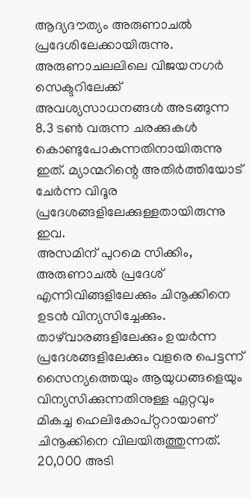ആദ്യദൗത്യം അരുണാചല്‍ പ്രദേശിലേക്കായിരുന്നു. അരുണാചലലിലെ വിജയനഗര്‍ സെക്ടറിലേക്ക് അവശ്യസാധനങ്ങള്‍ അടങ്ങുന്ന 8.3 ടണ്‍ വരുന്ന ചരക്കുകള്‍ കൊണ്ടുപോകുന്നതിനായിരുന്നു ഇത്. മ്യാന്മറിന്റെ അതിര്‍ത്തിയോട് ചേര്‍ന്ന വിദൂര പ്രദേശങ്ങളിലേക്കുള്ളതായിരുന്നു ഇവ.
അസമിന് പുറമെ സിക്കിം, അരുണാചല്‍ പ്രദേശ് എന്നിവിങ്ങളിലേക്കും ചിനൂക്കിനെ ഉടന്‍ വിന്യസിച്ചേക്കും. താഴ്‌വാരങ്ങളിലേക്കും ഉയര്‍ന്ന പ്രദേശങ്ങളിലേക്കും വളരെ പെട്ടന്ന് സൈന്യത്തെയും ആയുധങ്ങളെയും വിന്യസിക്കുന്നതിനുള്ള ഏറ്റവും മികച്ച ഹെലികോപ്റ്ററായാണ് ചിനൂക്കിനെ വിലയിരുത്തുന്നത്. 20,000 അടി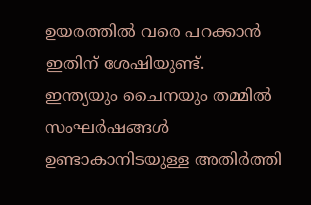ഉയരത്തില്‍ വരെ പറക്കാന്‍ ഇതിന് ശേഷിയുണ്ട്.
ഇന്ത്യയും ചൈനയും തമ്മില്‍ സംഘര്‍ഷങ്ങള്‍ ഉണ്ടാകാനിടയുള്ള അതിര്‍ത്തി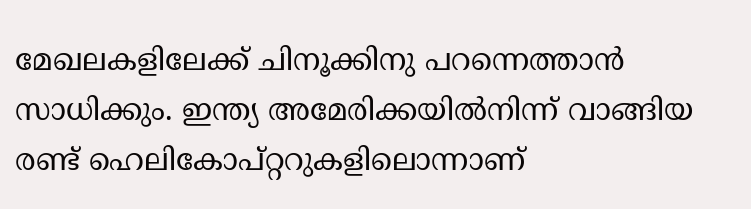മേഖലകളിലേക്ക് ചിനൂക്കിനു പറന്നെത്താന്‍ സാധിക്കും. ഇന്ത്യ അമേരിക്കയില്‍നിന്ന് വാങ്ങിയ രണ്ട് ഹെലികോപ്റ്ററുകളിലൊന്നാണ്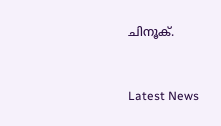ചിനൂക്.



Latest News